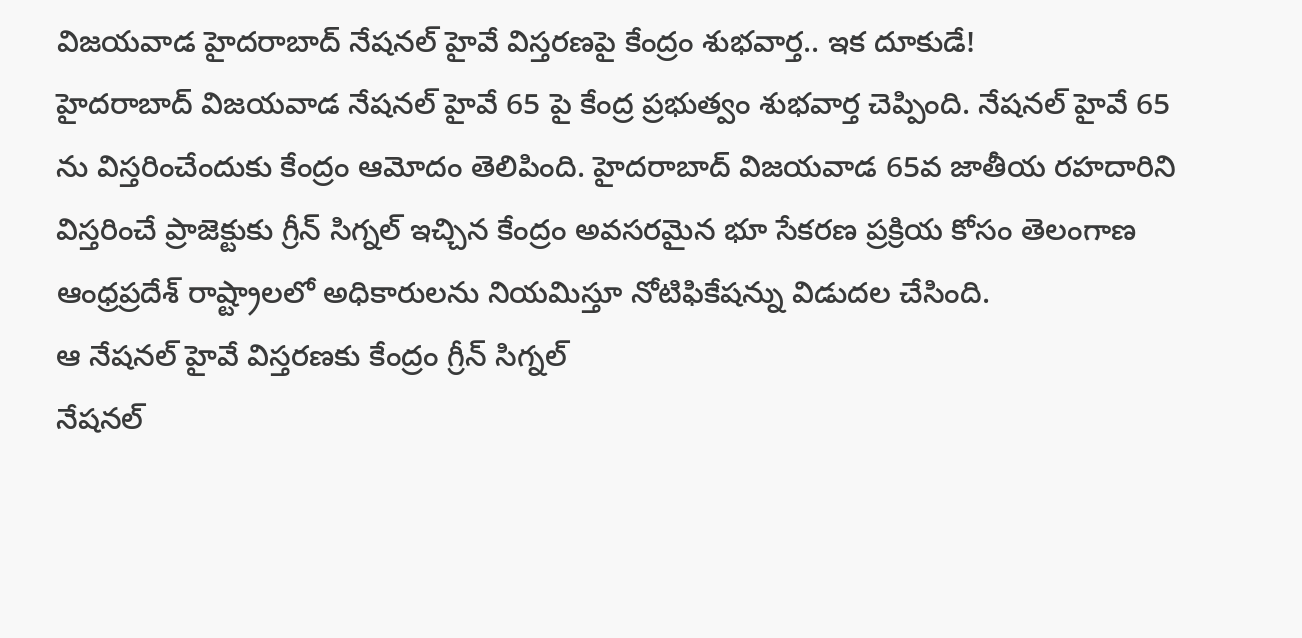విజయవాడ హైదరాబాద్ నేషనల్ హైవే విస్తరణపై కేంద్రం శుభవార్త.. ఇక దూకుడే!
హైదరాబాద్ విజయవాడ నేషనల్ హైవే 65 పై కేంద్ర ప్రభుత్వం శుభవార్త చెప్పింది. నేషనల్ హైవే 65 ను విస్తరించేందుకు కేంద్రం ఆమోదం తెలిపింది. హైదరాబాద్ విజయవాడ 65వ జాతీయ రహదారిని విస్తరించే ప్రాజెక్టుకు గ్రీన్ సిగ్నల్ ఇచ్చిన కేంద్రం అవసరమైన భూ సేకరణ ప్రక్రియ కోసం తెలంగాణ ఆంధ్రప్రదేశ్ రాష్ట్రాలలో అధికారులను నియమిస్తూ నోటిఫికేషన్ను విడుదల చేసింది.
ఆ నేషనల్ హైవే విస్తరణకు కేంద్రం గ్రీన్ సిగ్నల్
నేషనల్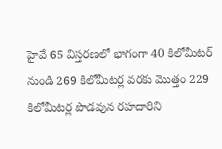హైవే 65 విస్తరణలో భాగంగా 40 కిలోమీటర్ నుండి 269 కిలోమీటర్ల వరకు మొత్తం 229 కిలోమీటర్ల పొడవున రహదారిని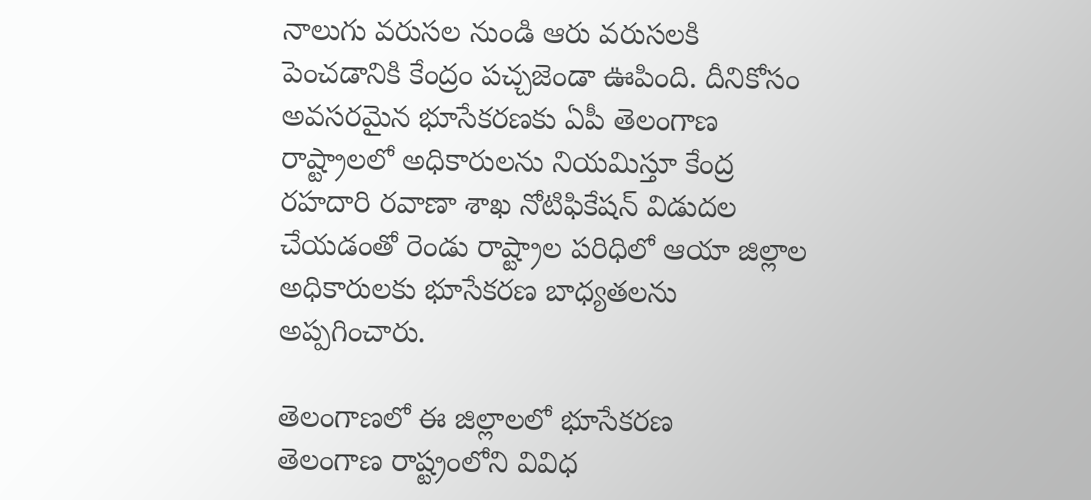నాలుగు వరుసల నుండి ఆరు వరుసలకి పెంచడానికి కేంద్రం పచ్చజెండా ఊపింది. దీనికోసం అవసరమైన భూసేకరణకు ఏపీ తెలంగాణ రాష్ట్రాలలో అధికారులను నియమిస్తూ కేంద్ర రహదారి రవాణా శాఖ నోటిఫికేషన్ విడుదల చేయడంతో రెండు రాష్ట్రాల పరిధిలో ఆయా జిల్లాల అధికారులకు భూసేకరణ బాధ్యతలను అప్పగించారు.

తెలంగాణలో ఈ జిల్లాలలో భూసేకరణ
తెలంగాణ రాష్ట్రంలోని వివిధ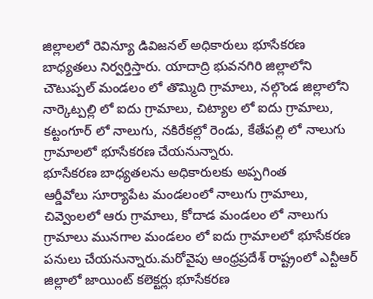జిల్లాలలో రెవిన్యూ డివిజనల్ అధికారులు భూసేకరణ బాధ్యతలు నిర్వర్తిస్తారు. యాదాద్రి భువనగిరి జిల్లాలోని చౌటుప్పల్ మండలం లో తొమ్మిది గ్రామాలు, నల్గొండ జిల్లాలోని నార్కెట్పల్లి లో ఐదు గ్రామాలు, చిట్యాల లో ఐదు గ్రామాలు, కట్టంగూర్ లో నాలుగు, నకిరేకల్లో రెండు, కేతేపల్లి లో నాలుగు గ్రామాలలో భూసేకరణ చేయనున్నారు.
భూసేకరణ బాధ్యతలను అధికారులకు అప్పగింత
ఆర్డీవోలు సూర్యాపేట మండలంలో నాలుగు గ్రామాలు, చివ్వెంలలో ఆరు గ్రామాలు, కోదాడ మండలం లో నాలుగు గ్రామాలు మునగాల మండలం లో ఐదు గ్రామాలలో భూసేకరణ పనులు చేయనున్నారు.మరోవైపు ఆంధ్రప్రదేశ్ రాష్ట్రంలో ఎన్టీఆర్ జిల్లాలో జాయింట్ కలెక్టర్లు భూసేకరణ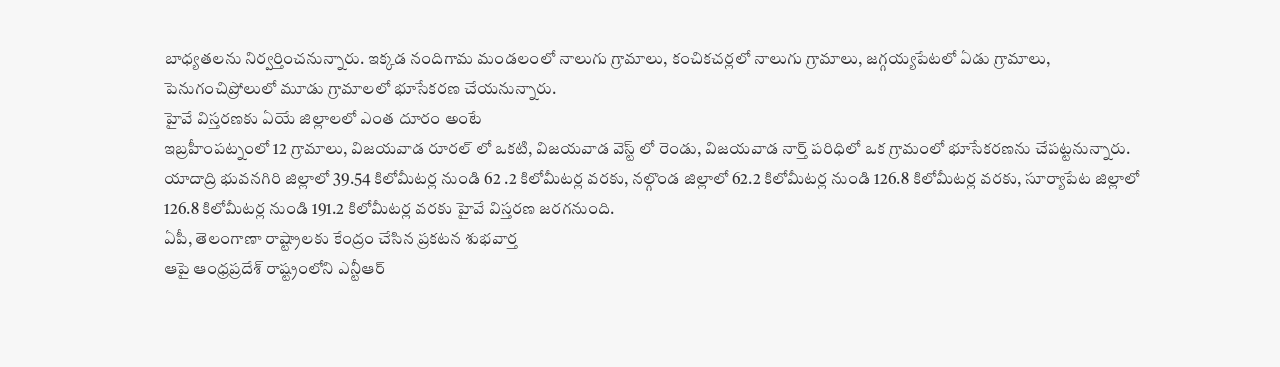బాధ్యతలను నిర్వర్తించనున్నారు. ఇక్కడ నందిగామ మండలంలో నాలుగు గ్రామాలు, కంచికచర్లలో నాలుగు గ్రామాలు, జగ్గయ్యపేటలో ఏడు గ్రామాలు, పెనుగంచిప్రోలులో మూడు గ్రామాలలో భూసేకరణ చేయనున్నారు.
హైవే విస్తరణకు ఏయే జిల్లాలలో ఎంత దూరం అంటే
ఇబ్రహీంపట్నంలో 12 గ్రామాలు, విజయవాడ రూరల్ లో ఒకటి, విజయవాడ వెస్ట్ లో రెండు, విజయవాడ నార్త్ పరిధిలో ఒక గ్రామంలో భూసేకరణను చేపట్టనున్నారు. యాదాద్రి భువనగిరి జిల్లాలో 39.54 కిలోమీటర్ల నుండి 62 .2 కిలోమీటర్ల వరకు, నల్గొండ జిల్లాలో 62.2 కిలోమీటర్ల నుండి 126.8 కిలోమీటర్ల వరకు, సూర్యాపేట జిల్లాలో 126.8 కిలోమీటర్ల నుండి 191.2 కిలోమీటర్ల వరకు హైవే విస్తరణ జరగనుంది.
ఏపీ, తెలంగాణా రాష్ట్రాలకు కేంద్రం చేసిన ప్రకటన శుభవార్త
ఆపై ఆంధ్రప్రదేశ్ రాష్ట్రంలోని ఎన్టీఆర్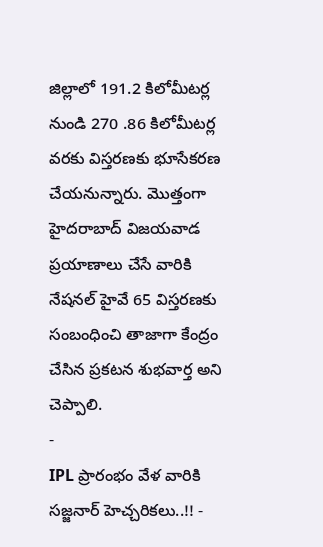జిల్లాలో 191.2 కిలోమీటర్ల నుండి 270 .86 కిలోమీటర్ల వరకు విస్తరణకు భూసేకరణ చేయనున్నారు. మొత్తంగా హైదరాబాద్ విజయవాడ ప్రయాణాలు చేసే వారికి నేషనల్ హైవే 65 విస్తరణకు సంబంధించి తాజాగా కేంద్రం చేసిన ప్రకటన శుభవార్త అని చెప్పాలి.
-
IPL ప్రారంభం వేళ వారికి సజ్జనార్ హెచ్చరికలు..!! -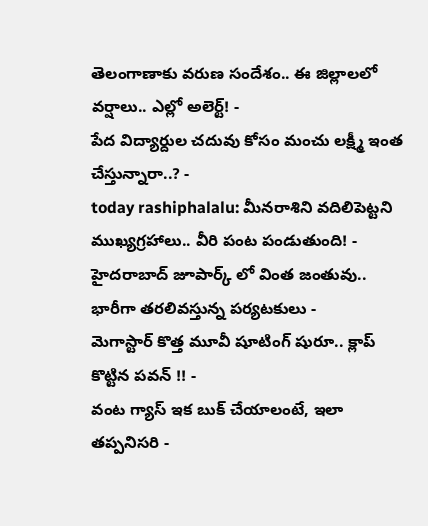తెలంగాణాకు వరుణ సందేశం.. ఈ జిల్లాలలో వర్షాలు.. ఎల్లో అలెర్ట్! -
పేద విద్యార్దుల చదువు కోసం మంచు లక్ష్మీ ఇంత చేస్తున్నారా..? -
today rashiphalalu: మీనరాశిని వదిలిపెట్టని ముఖ్యగ్రహాలు.. వీరి పంట పండుతుంది! -
హైదరాబాద్ జూపార్క్ లో వింత జంతువు.. భారీగా తరలివస్తున్న పర్యటకులు -
మెగాస్టార్ కొత్త మూవీ షూటింగ్ షురూ.. క్లాప్ కొట్టిన పవన్ !! -
వంట గ్యాస్ ఇక బుక్ చేయాలంటే, ఇలా తప్పనిసరి -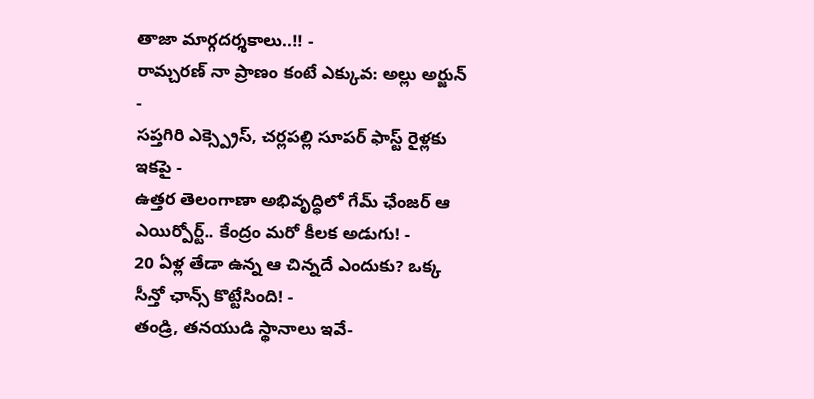తాజా మార్గదర్శకాలు..!! -
రామ్చరణ్ నా ప్రాణం కంటే ఎక్కువ: అల్లు అర్జున్ -
సప్తగిరి ఎక్స్ప్రెస్, చర్లపల్లి సూపర్ ఫాస్ట్ రైళ్లకు ఇకపై -
ఉత్తర తెలంగాణా అభివృద్ధిలో గేమ్ ఛేంజర్ ఆ ఎయిర్పోర్ట్.. కేంద్రం మరో కీలక అడుగు! -
20 ఏళ్ల తేడా ఉన్న ఆ చిన్నదే ఎందుకు? ఒక్క సీన్తో ఛాన్స్ కొట్టేసింది! -
తండ్రి, తనయుడి స్థానాలు ఇవే-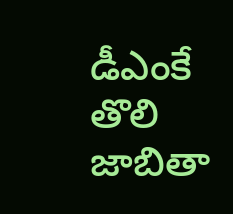డీఎంకే తొలి జాబితా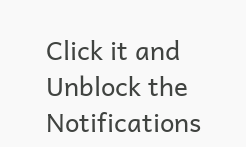Click it and Unblock the Notifications